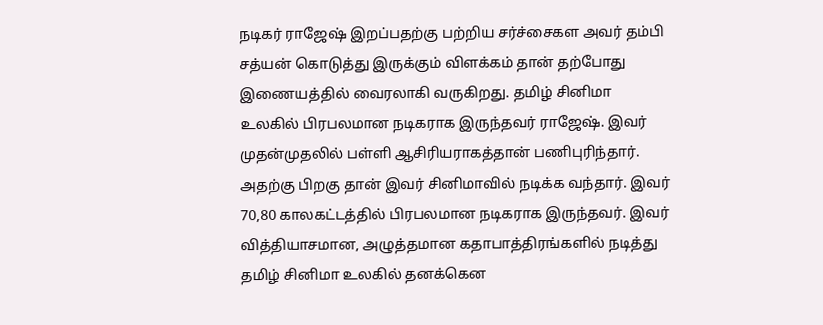நடிகர் ராஜேஷ் இறப்பதற்கு பற்றிய சர்ச்சைகள அவர் தம்பி சத்யன் கொடுத்து இருக்கும் விளக்கம் தான் தற்போது இணையத்தில் வைரலாகி வருகிறது. தமிழ் சினிமா உலகில் பிரபலமான நடிகராக இருந்தவர் ராஜேஷ். இவர் முதன்முதலில் பள்ளி ஆசிரியராகத்தான் பணிபுரிந்தார். அதற்கு பிறகு தான் இவர் சினிமாவில் நடிக்க வந்தார். இவர் 70,80 காலகட்டத்தில் பிரபலமான நடிகராக இருந்தவர். இவர் வித்தியாசமான, அழுத்தமான கதாபாத்திரங்களில் நடித்து தமிழ் சினிமா உலகில் தனக்கென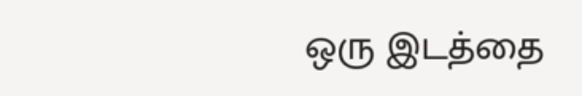ஒரு இடத்தை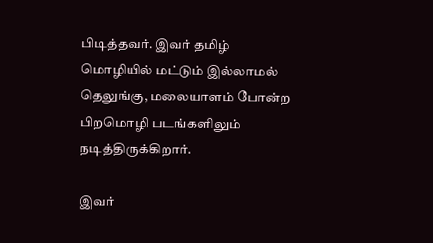பிடித்தவர். இவர் தமிழ் மொழியில் மட்டும் இல்லாமல் தெலுங்கு, மலையாளம் போன்ற பிறமொழி படங்களிலும் நடித்திருக்கிறார்.

இவர்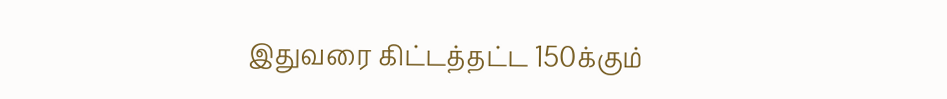இதுவரை கிட்டத்தட்ட 150க்கும்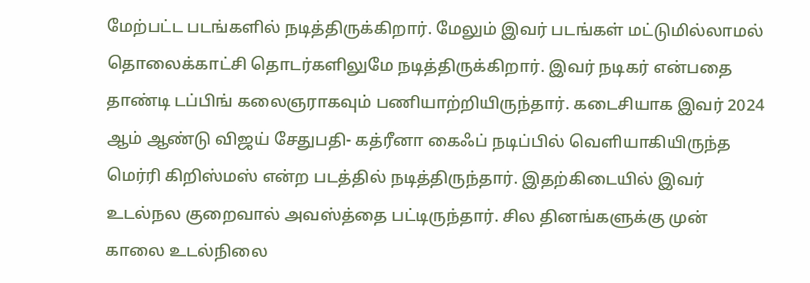மேற்பட்ட படங்களில் நடித்திருக்கிறார். மேலும் இவர் படங்கள் மட்டுமில்லாமல் தொலைக்காட்சி தொடர்களிலுமே நடித்திருக்கிறார். இவர் நடிகர் என்பதை தாண்டி டப்பிங் கலைஞராகவும் பணியாற்றியிருந்தார். கடைசியாக இவர் 2024 ஆம் ஆண்டு விஜய் சேதுபதி- கத்ரீனா கைஃப் நடிப்பில் வெளியாகியிருந்த மெர்ரி கிறிஸ்மஸ் என்ற படத்தில் நடித்திருந்தார். இதற்கிடையில் இவர் உடல்நல குறைவால் அவஸ்த்தை பட்டிருந்தார். சில தினங்களுக்கு முன் காலை உடல்நிலை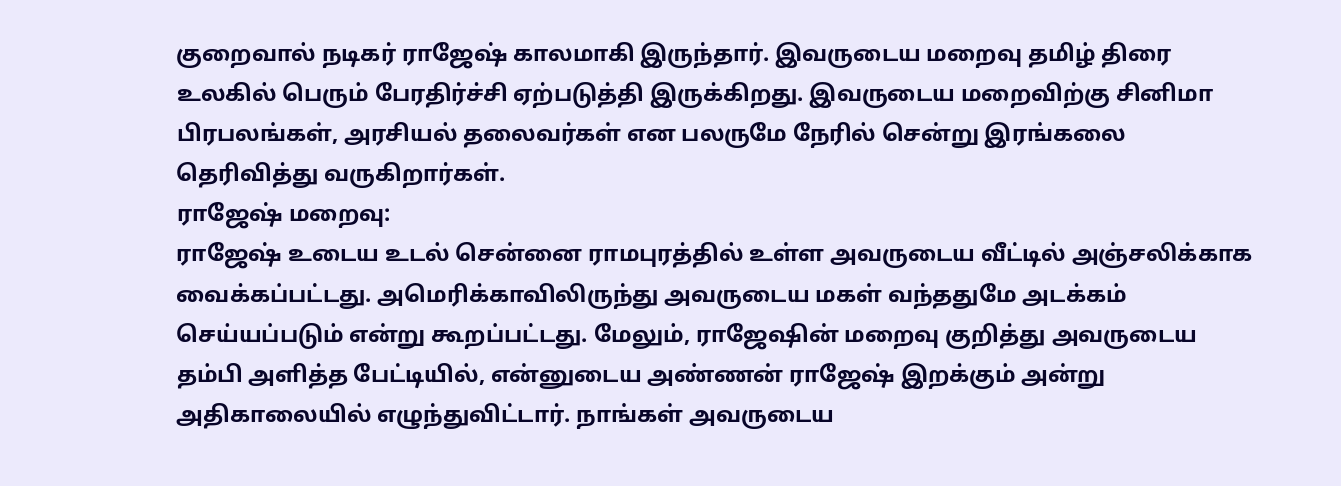குறைவால் நடிகர் ராஜேஷ் காலமாகி இருந்தார். இவருடைய மறைவு தமிழ் திரை உலகில் பெரும் பேரதிர்ச்சி ஏற்படுத்தி இருக்கிறது. இவருடைய மறைவிற்கு சினிமா பிரபலங்கள், அரசியல் தலைவர்கள் என பலருமே நேரில் சென்று இரங்கலை தெரிவித்து வருகிறார்கள்.
ராஜேஷ் மறைவு:
ராஜேஷ் உடைய உடல் சென்னை ராமபுரத்தில் உள்ள அவருடைய வீட்டில் அஞ்சலிக்காக வைக்கப்பட்டது. அமெரிக்காவிலிருந்து அவருடைய மகள் வந்ததுமே அடக்கம் செய்யப்படும் என்று கூறப்பட்டது. மேலும், ராஜேஷின் மறைவு குறித்து அவருடைய தம்பி அளித்த பேட்டியில், என்னுடைய அண்ணன் ராஜேஷ் இறக்கும் அன்று அதிகாலையில் எழுந்துவிட்டார். நாங்கள் அவருடைய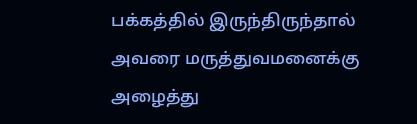பக்கத்தில் இருந்திருந்தால் அவரை மருத்துவமனைக்கு அழைத்து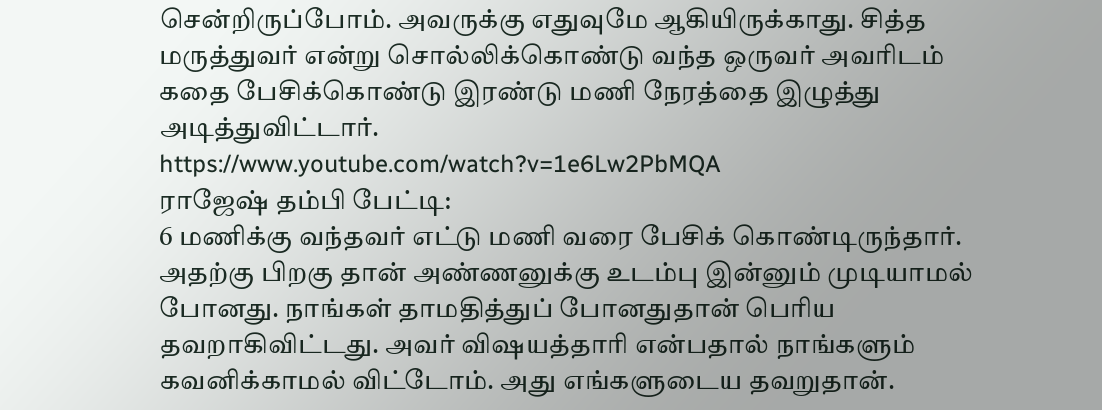சென்றிருப்போம். அவருக்கு எதுவுமே ஆகியிருக்காது. சித்த மருத்துவர் என்று சொல்லிக்கொண்டு வந்த ஒருவர் அவரிடம் கதை பேசிக்கொண்டு இரண்டு மணி நேரத்தை இழுத்து அடித்துவிட்டார்.
https://www.youtube.com/watch?v=1e6Lw2PbMQA
ராஜேஷ் தம்பி பேட்டி:
6 மணிக்கு வந்தவர் எட்டு மணி வரை பேசிக் கொண்டிருந்தார். அதற்கு பிறகு தான் அண்ணனுக்கு உடம்பு இன்னும் முடியாமல் போனது. நாங்கள் தாமதித்துப் போனதுதான் பெரிய தவறாகிவிட்டது. அவர் விஷயத்தாரி என்பதால் நாங்களும் கவனிக்காமல் விட்டோம். அது எங்களுடைய தவறுதான்.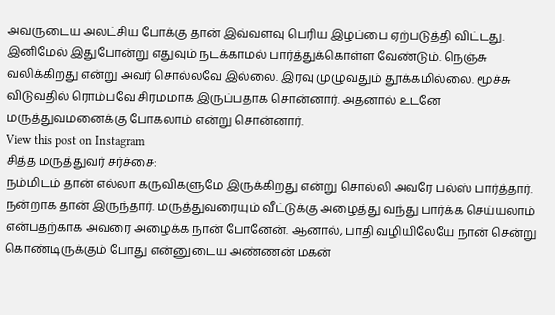அவருடைய அலட்சிய போக்கு தான் இவ்வளவு பெரிய இழப்பை ஏற்படுத்தி விட்டது. இனிமேல் இதுபோன்று எதுவும் நடக்காமல் பார்த்துக்கொள்ள வேண்டும். நெஞ்சு வலிக்கிறது என்று அவர் சொல்லவே இல்லை. இரவு முழுவதும் தூக்கமில்லை. மூச்சு விடுவதில் ரொம்பவே சிரமமாக இருப்பதாக சொன்னார். அதனால் உடனே மருத்துவமனைக்கு போகலாம் என்று சொன்னார்.
View this post on Instagram
சித்த மருத்துவர் சர்ச்சை:
நம்மிடம் தான் எல்லா கருவிகளுமே இருக்கிறது என்று சொல்லி அவரே பல்ஸ் பார்த்தார். நன்றாக தான் இருந்தார். மருத்துவரையும் வீட்டுக்கு அழைத்து வந்து பார்க்க செய்யலாம் என்பதற்காக அவரை அழைக்க நான் போனேன். ஆனால், பாதி வழியிலேயே நான் சென்று கொண்டிருக்கும் போது என்னுடைய அண்ணன் மகன்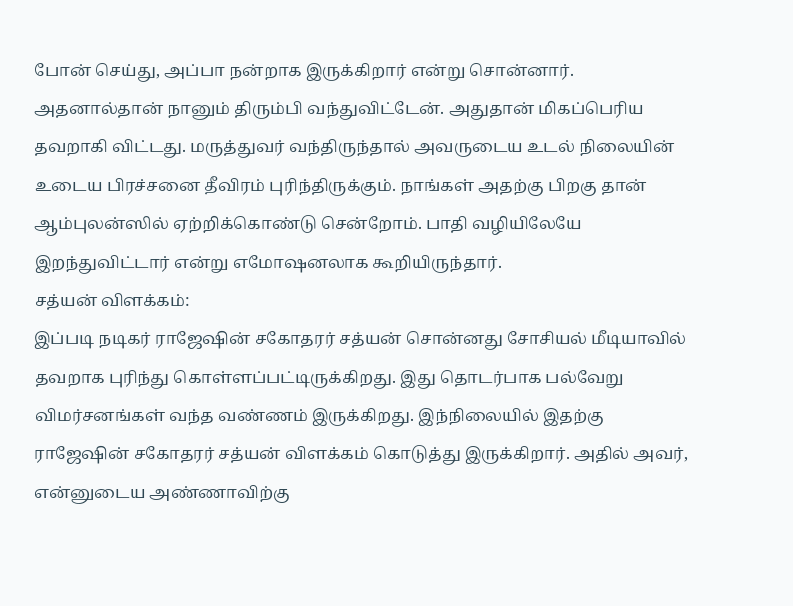போன் செய்து, அப்பா நன்றாக இருக்கிறார் என்று சொன்னார். அதனால்தான் நானும் திரும்பி வந்துவிட்டேன். அதுதான் மிகப்பெரிய தவறாகி விட்டது. மருத்துவர் வந்திருந்தால் அவருடைய உடல் நிலையின் உடைய பிரச்சனை தீவிரம் புரிந்திருக்கும். நாங்கள் அதற்கு பிறகு தான் ஆம்புலன்ஸில் ஏற்றிக்கொண்டு சென்றோம். பாதி வழியிலேயே இறந்துவிட்டார் என்று எமோஷனலாக கூறியிருந்தார்.
சத்யன் விளக்கம்:
இப்படி நடிகர் ராஜேஷின் சகோதரர் சத்யன் சொன்னது சோசியல் மீடியாவில் தவறாக புரிந்து கொள்ளப்பட்டிருக்கிறது. இது தொடர்பாக பல்வேறு விமர்சனங்கள் வந்த வண்ணம் இருக்கிறது. இந்நிலையில் இதற்கு ராஜேஷின் சகோதரர் சத்யன் விளக்கம் கொடுத்து இருக்கிறார். அதில் அவர், என்னுடைய அண்ணாவிற்கு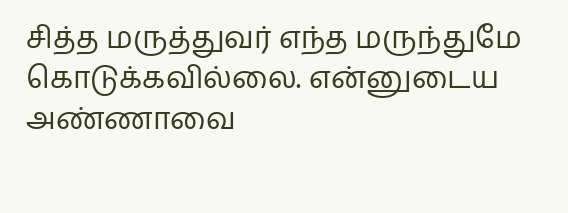சித்த மருத்துவர் எந்த மருந்துமே கொடுக்கவில்லை. என்னுடைய அண்ணாவை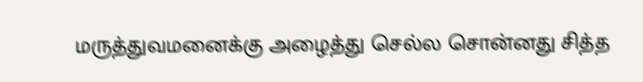மருத்துவமனைக்கு அழைத்து செல்ல சொன்னது சித்த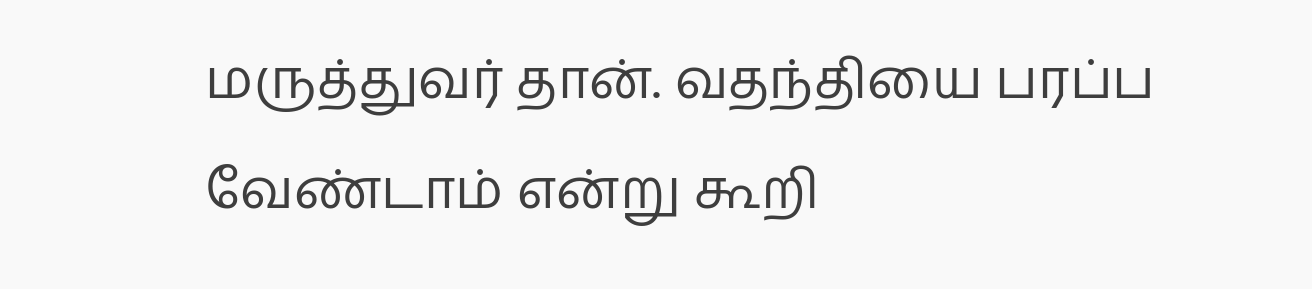மருத்துவர் தான். வதந்தியை பரப்ப வேண்டாம் என்று கூறி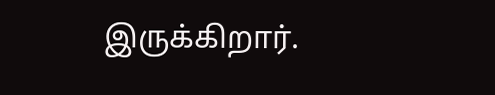இருக்கிறார்.